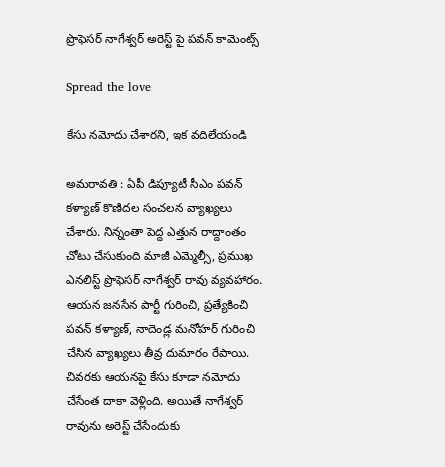ప్రొఫెస‌ర్ నాగేశ్వ‌ర్ అరెస్ట్ పై ప‌వ‌న్ కామెంట్స్

Spread the love

కేసు న‌మోదు చేశారని, ఇక వ‌దిలేయండి

అమ‌రావ‌తి : ఏపీ డిప్యూటీ సీఎం ప‌వ‌న్ క‌ళ్యాణ్ కొణిద‌ల సంచ‌ల‌న వ్యాఖ్య‌లు చేశారు. నిన్నంతా పెద్ద ఎత్తున రాద్దాంతం చోటు చేసుకుంది మాజీ ఎమ్మెల్సీ, ప్ర‌ముఖ ఎన‌లిస్ట్ ప్రొఫెస‌ర్ నాగేశ్వ‌ర్ రావు వ్య‌వ‌హారం. ఆయ‌న జ‌న‌సేన పార్టీ గురించి, ప్ర‌త్యేకించి ప‌వ‌న్ క‌ళ్యాణ్‌, నాదెండ్ల మ‌నోహ‌ర్ గురించి చేసిన వ్యాఖ్య‌లు తీవ్ర దుమారం రేపాయి. చివ‌ర‌కు ఆయ‌న‌పై కేసు కూడా న‌మోదు చేసేంత దాకా వెళ్లింది. అయితే నాగేశ్వ‌ర్ రావును అరెస్ట్ చేసేందుకు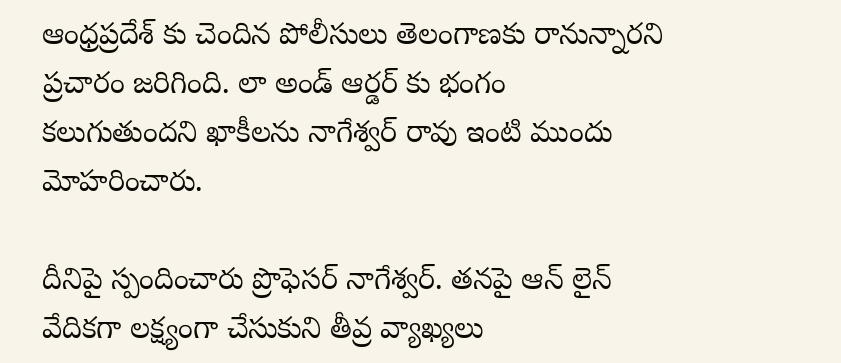ఆంధ్ర‌ప్ర‌దేశ్ కు చెందిన పోలీసులు తెలంగాణ‌కు రానున్నార‌ని ప్ర‌చారం జ‌రిగింది. లా అండ్ ఆర్డ‌ర్ కు భంగం క‌లుగుతుంద‌ని ఖాకీల‌ను నాగేశ్వ‌ర్ రావు ఇంటి ముందు మోహ‌రించారు.

దీనిపై స్పందించారు ప్రొఫెస‌ర్ నాగేశ్వ‌ర్. త‌న‌పై ఆన్ లైన్ వేదిక‌గా ల‌క్ష్యంగా చేసుకుని తీవ్ర వ్యాఖ్య‌లు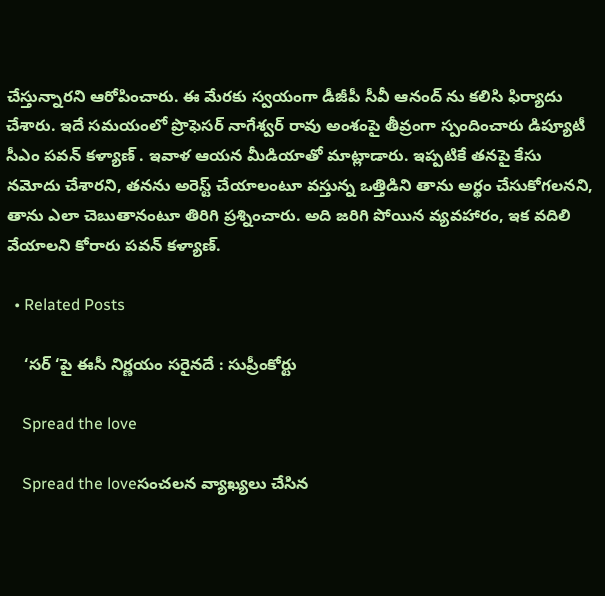చేస్తున్నార‌ని ఆరోపించారు. ఈ మేర‌కు స్వ‌యంగా డీజీపీ సీవీ ఆనంద్ ను క‌లిసి ఫిర్యాదు చేశారు. ఇదే స‌మ‌యంలో ప్రొఫెస‌ర్ నాగేశ్వ‌ర్ రావు అంశంపై తీవ్రంగా స్పందించారు డిప్యూటీ సీఎం ప‌వ‌న్ క‌ళ్యాణ్ . ఇవాళ ఆయ‌న మీడియాతో మాట్లాడారు. ఇప్ప‌టికే త‌న‌పై కేసు న‌మోదు చేశార‌ని, త‌న‌ను అరెస్ట్ చేయాలంటూ వ‌స్తున్న ఒత్తిడిని తాను అర్థం చేసుకోగ‌ల‌న‌ని, తాను ఎలా చెబుతానంటూ తిరిగి ప్ర‌శ్నించారు. అది జ‌రిగి పోయిన వ్య‌వ‌హారం, ఇక వ‌దిలి వేయాల‌ని కోరారు ప‌వ‌న్ క‌ళ్యాణ్.

  • Related Posts

    ‘స‌ర్ ‘పై ఈసీ నిర్ణ‌యం సరైన‌దే : సుప్రీంకోర్టు

    Spread the love

    Spread the loveసంచ‌ల‌న వ్యాఖ్య‌లు చేసిన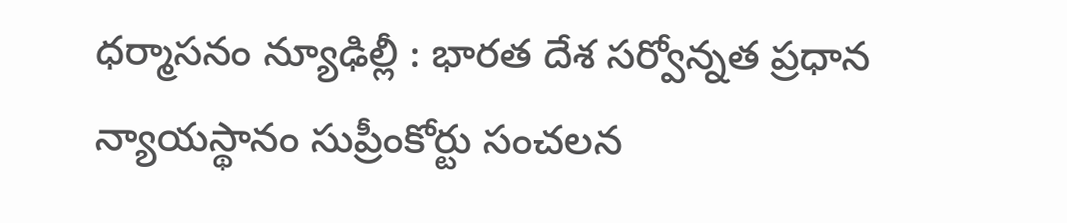ధ‌ర్మాస‌నం న్యూఢిల్లీ : భార‌త దేశ స‌ర్వోన్న‌త ప్ర‌ధాన న్యాయ‌స్థానం సుప్రీంకోర్టు సంచ‌ల‌న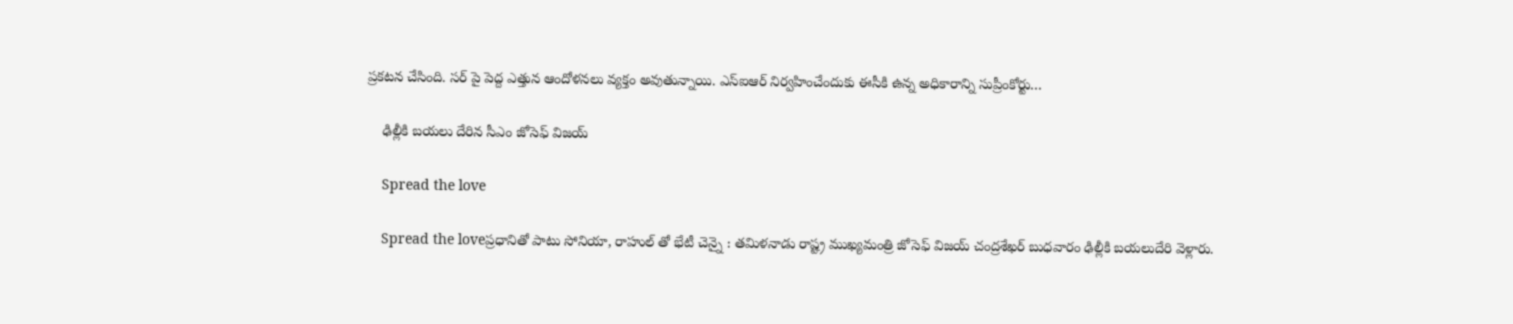ప్ర‌క‌ట‌న చేసింది. స‌ర్ పై పెద్ద ఎత్తున ఆందోళ‌న‌లు వ్య‌క్తం అవుతున్నాయి. ఎస్ఐఆర్ నిర్వహించేందుకు ఈసీకి ఉన్న అధికారాన్ని సుప్రీంకోర్టు…

    ఢిల్లీకి బ‌య‌లు దేరిన సీఎం జోసెఫ్ విజ‌య్

    Spread the love

    Spread the loveప్ర‌ధానితో పాటు సోనియా, రాహుల్ తో భేటీ చెన్నై : త‌మిళ‌నాడు రాష్ట్ర ముఖ్య‌మంత్రి జోసెఫ్ విజ‌య్ చంద్ర‌శేఖ‌ర్ బుధ‌వారం ఢిల్లీకి బ‌య‌లుదేరి వెళ్లారు.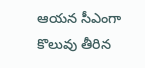ఆయ‌న సీఎంగా కొలువు తీరిన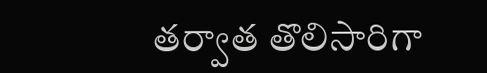త‌ర్వాత తొలిసారిగా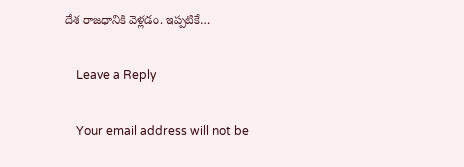దేశ రాజ‌ధానికి వెళ్ల‌డం. ఇప్ప‌టికే…

    Leave a Reply

    Your email address will not be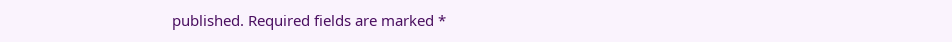published. Required fields are marked *